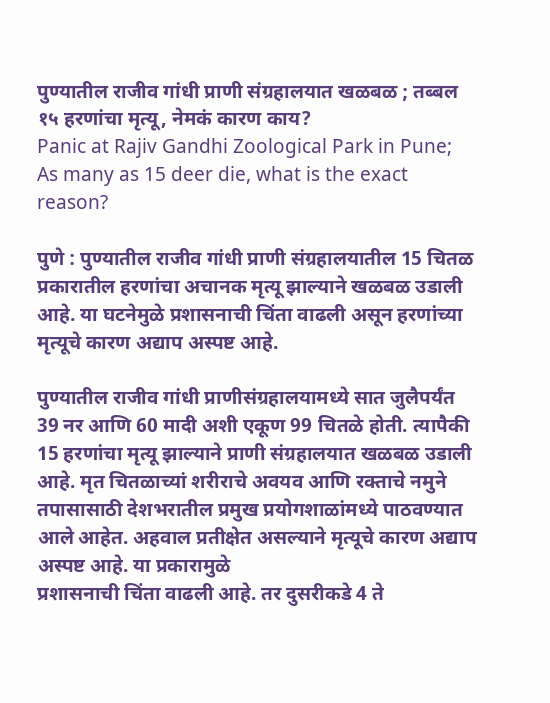पुण्यातील राजीव गांधी प्राणी संग्रहालयात खळबळ ; तब्बल १५ हरणांचा मृत्यू, नेमकं कारण काय?
Panic at Rajiv Gandhi Zoological Park in Pune; As many as 15 deer die, what is the exact reason?

पुणे : पुण्यातील राजीव गांधी प्राणी संग्रहालयातील 15 चितळ प्रकारातील हरणांचा अचानक मृत्यू झाल्याने खळबळ उडाली आहे. या घटनेमुळे प्रशासनाची चिंता वाढली असून हरणांच्या मृत्यूचे कारण अद्याप अस्पष्ट आहे.

पुण्यातील राजीव गांधी प्राणीसंग्रहालयामध्ये सात जुलैपर्यंत 39 नर आणि 60 मादी अशी एकूण 99 चितळे होती. त्यापैकी 15 हरणांचा मृत्यू झाल्याने प्राणी संग्रहालयात खळबळ उडाली आहे. मृत चितळाच्यां शरीराचे अवयव आणि रक्ताचे नमुने तपासासाठी देशभरातील प्रमुख प्रयोगशाळांमध्ये पाठवण्यात आले आहेत. अहवाल प्रतीक्षेत असल्याने मृत्यूचे कारण अद्याप अस्पष्ट आहे. या प्रकारामुळे
प्रशासनाची चिंता वाढली आहे. तर दुसरीकडे 4 ते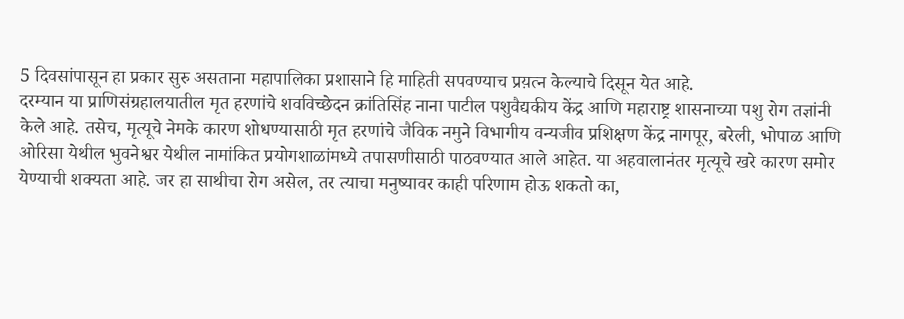5 दिवसांपासून हा प्रकार सुरु असताना महापालिका प्रशासाने हि माहिती सपवण्याच प्रय़त्न केल्याचे दिसून येत आहे.
दरम्यान या प्राणिसंग्रहालयातील मृत हरणांचे शवविच्छेदन क्रांतिसिंह नाना पाटील पशुवैद्यकीय केंद्र आणि महाराष्ट्र शासनाच्या पशु रोग तज्ञांनी केले आहे. तसेच, मृत्यूचे नेमके कारण शोधण्यासाठी मृत हरणांचे जैविक नमुने विभागीय वन्यजीव प्रशिक्षण केंद्र नागपूर, बरेली, भोपाळ आणि ओरिसा येथील भुवनेश्वर येथील नामांकित प्रयोगशाळांमध्ये तपासणीसाठी पाठवण्यात आले आहेत. या अहवालानंतर मृत्यूचे खरे कारण समोर येण्याची शक्यता आहे. जर हा साथीचा रोग असेल, तर त्याचा मनुष्यावर काही परिणाम होऊ शकतो का,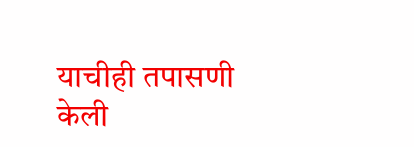याचीही तपासणी केली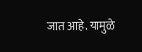जात आहे. यामुळे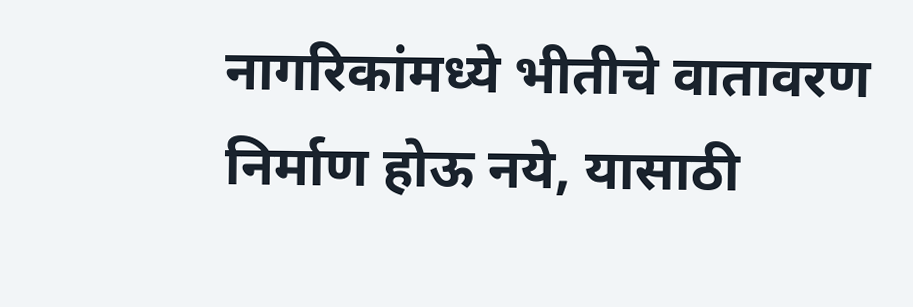नागरिकांमध्ये भीतीचे वातावरण निर्माण होऊ नये, यासाठी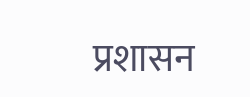प्रशासन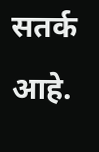सतर्क आहे.